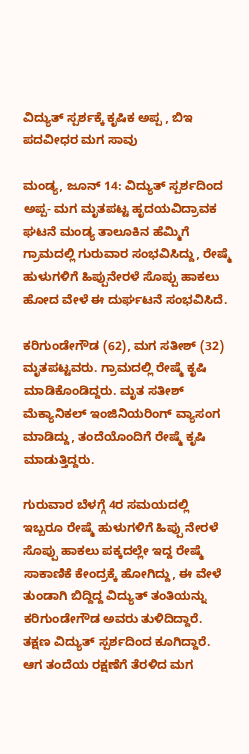ವಿದ್ಯುತ್ ಸ್ಪರ್ಶಕ್ಕೆ ಕೃಷಿಕ ಅಪ್ಪ , ಬಿಇ ಪದವೀಧರ ಮಗ ಸಾವು

ಮಂಡ್ಯ, ಜೂನ್ 14: ವಿದ್ಯುತ್ ಸ್ಪರ್ಶದಿಂದ ಅಪ್ಪ- ಮಗ ಮೃತಪಟ್ಟ ಹೃದಯವಿದ್ರಾವಕ ಘಟನೆ ಮಂಡ್ಯ ತಾಲೂಕಿನ ಹೆಮ್ಮಿಗೆ ಗ್ರಾಮದಲ್ಲಿ ಗುರುವಾರ ಸಂಭವಿಸಿದ್ದು, ರೇಷ್ಮೆ ಹುಳುಗಳಿಗೆ ಹಿಪ್ಪುನೇರಳೆ ಸೊಪ್ಪು ಹಾಕಲು ಹೋದ ವೇಳೆ ಈ ದುರ್ಘಟನೆ ಸಂಭವಿಸಿದೆ.

ಕರಿಗುಂಡೇಗೌಡ (62), ಮಗ ಸತೀಶ್ (32) ಮೃತಪಟ್ಟವರು. ಗ್ರಾಮದಲ್ಲಿ ರೇಷ್ಮೆ ಕೃಷಿ ಮಾಡಿಕೊಂಡಿದ್ದರು. ಮೃತ ಸತೀಶ್ ಮೆಕ್ಯಾನಿಕಲ್ ಇಂಜಿನಿಯರಿಂಗ್ ವ್ಯಾಸಂಗ ಮಾಡಿದ್ದು, ತಂದೆಯೊಂದಿಗೆ ರೇಷ್ಮೆ ಕೃಷಿ ಮಾಡುತ್ತಿದ್ದರು.

ಗುರುವಾರ ಬೆಳಗ್ಗೆ 4ರ ಸಮಯದಲ್ಲಿ ಇಬ್ಬರೂ ರೇಷ್ಮೆ ಹುಳುಗಳಿಗೆ ಹಿಪ್ಪು ನೇರಳೆ ಸೊಪ್ಪು ಹಾಕಲು ಪಕ್ಕದಲ್ಲೇ ಇದ್ದ ರೇಷ್ಮೆ ಸಾಕಾಣಿಕೆ ಕೇಂದ್ರಕ್ಕೆ ಹೋಗಿದ್ದು, ಈ ವೇಳೆ ತುಂಡಾಗಿ ಬಿದ್ದಿದ್ದ ವಿದ್ಯುತ್ ತಂತಿಯನ್ನು ಕರಿಗುಂಡೇಗೌಡ ಅವರು ತುಳಿದಿದ್ದಾರೆ. ತಕ್ಷಣ ವಿದ್ಯುತ್ ಸ್ಪರ್ಶದಿಂದ ಕೂಗಿದ್ದಾರೆ. ಆಗ ತಂದೆಯ ರಕ್ಷಣೆಗೆ ತೆರಳಿದ ಮಗ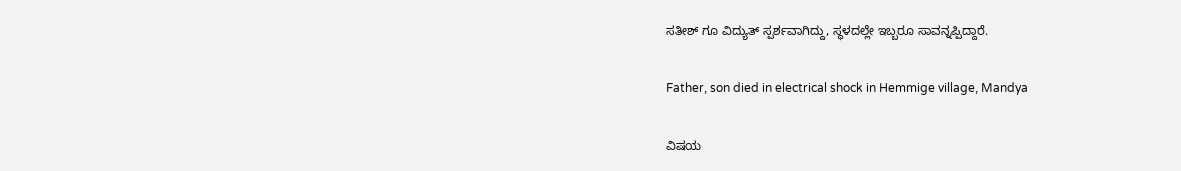ಸತೀಶ್ ಗೂ ವಿದ್ಯುತ್ ಸ್ಪರ್ಶವಾಗಿದ್ದು, ಸ್ಥಳದಲ್ಲೇ ಇಬ್ಬರೂ ಸಾವನ್ನಪ್ಪಿದ್ದಾರೆ.

Father, son died in electrical shock in Hemmige village, Mandya

ವಿಷಯ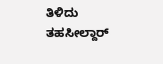ತಿಳಿದು ತಹಸೀಲ್ದಾರ್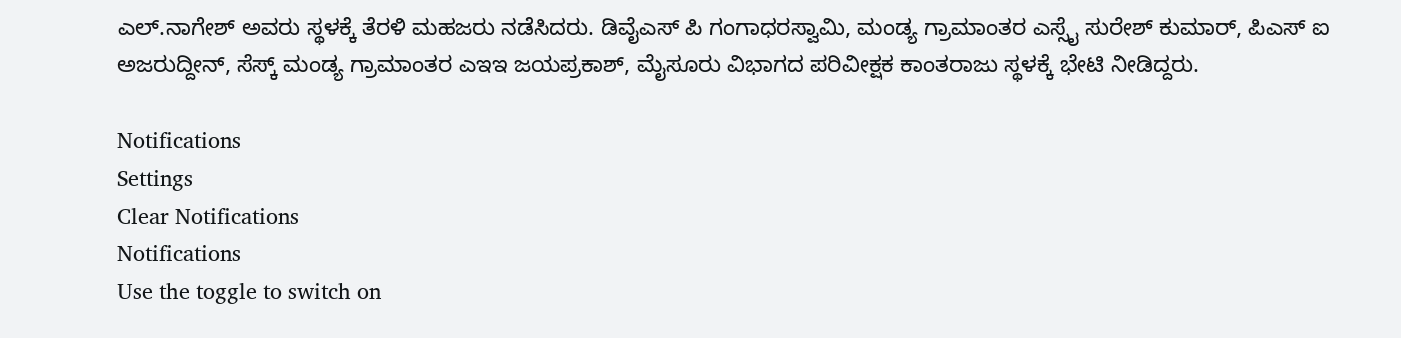ಎಲ್.ನಾಗೇಶ್ ಅವರು ಸ್ಥಳಕ್ಕೆ ತೆರಳಿ ಮಹಜರು ನಡೆಸಿದರು. ಡಿವೈಎಸ್ ಪಿ ಗಂಗಾಧರಸ್ವಾಮಿ, ಮಂಡ್ಯ ಗ್ರಾಮಾಂತರ ಎಸ್ಸೈ ಸುರೇಶ್ ಕುಮಾರ್, ಪಿಎಸ್ ಐ ಅಜರುದ್ದೀನ್, ಸೆಸ್ಕ್ ಮಂಡ್ಯ ಗ್ರಾಮಾಂತರ ಎಇಇ ಜಯಪ್ರಕಾಶ್, ಮೈಸೂರು ವಿಭಾಗದ ಪರಿವೀಕ್ಷಕ ಕಾಂತರಾಜು ಸ್ಥಳಕ್ಕೆ ಭೇಟಿ ನೀಡಿದ್ದರು.

Notifications
Settings
Clear Notifications
Notifications
Use the toggle to switch on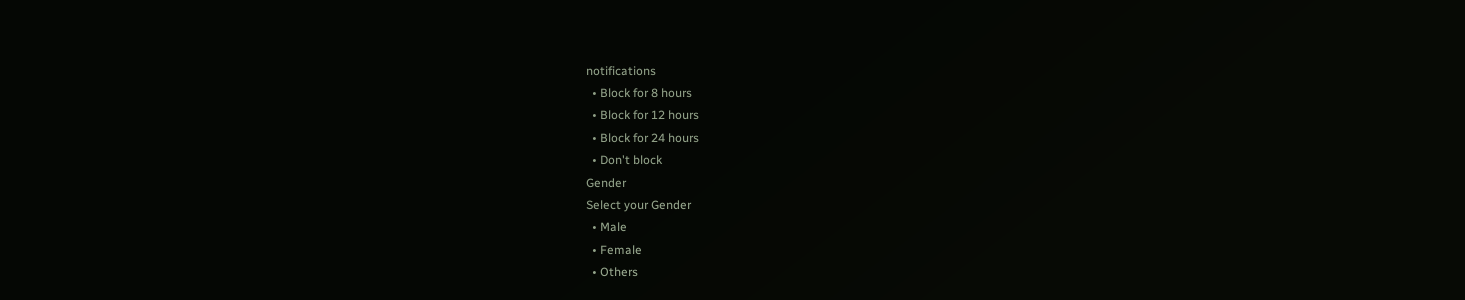notifications
  • Block for 8 hours
  • Block for 12 hours
  • Block for 24 hours
  • Don't block
Gender
Select your Gender
  • Male
  • Female
  • Others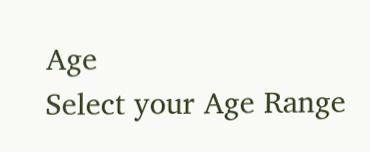Age
Select your Age Range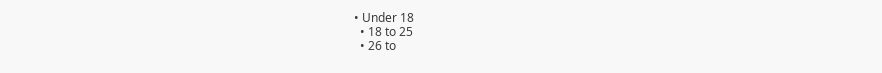• Under 18
  • 18 to 25
  • 26 to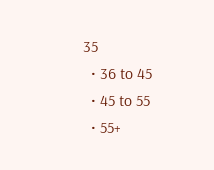35
  • 36 to 45
  • 45 to 55
  • 55+